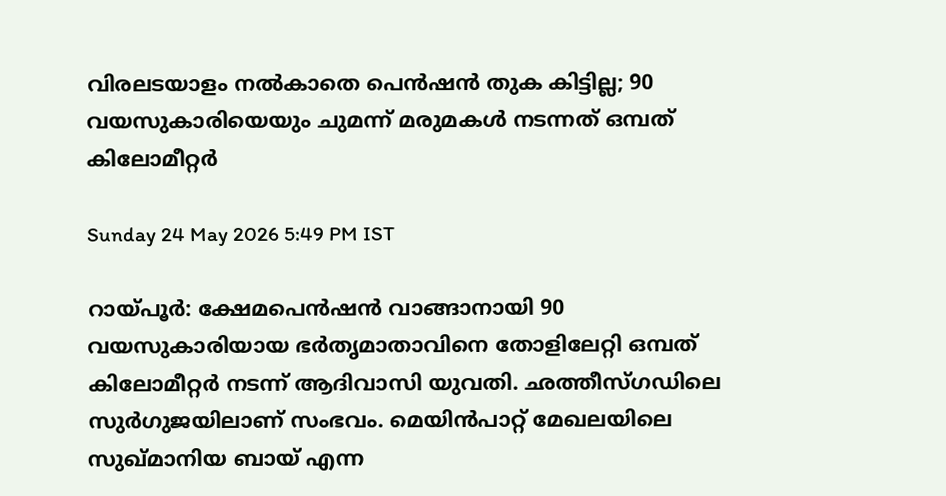വിരലടയാളം നൽകാതെ പെൻഷൻ തുക കിട്ടില്ല; 90 വയസുകാരിയെയും ചുമന്ന് മരുമകൾ നടന്നത് ഒമ്പത് കിലോമീറ്റർ

Sunday 24 May 2026 5:49 PM IST

റായ്‌പൂർ: ക്ഷേമപെൻഷൻ വാങ്ങാനായി 90 വയസുകാരിയായ ഭർതൃമാതാവിനെ തോളിലേറ്റി ഒമ്പത് കിലോമീറ്റർ നടന്ന് ആദിവാസി യുവതി. ഛത്തീസ്‌ഗഡിലെ സുർഗുജയിലാണ് സംഭവം. മെയിൻപാറ്റ് മേഖലയിലെ സുഖ്‌മാനിയ ബായ് എന്ന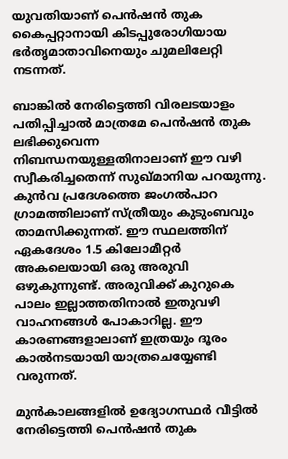യുവതിയാണ് പെൻഷൻ തുക കൈപ്പറ്റാനായി കിടപ്പുരോഗിയായ ഭർതൃമാതാവിനെയും ചുമലിലേറ്റി നടന്നത്.

ബാങ്കിൽ നേരിട്ടെത്തി വിരലടയാളം പതിപ്പിച്ചാൽ മാത്രമേ പെൻഷൻ തുക ലഭിക്കുവെന്ന നിബന്ധനയുള്ളതിനാലാണ് ഈ വഴി സ്വീകരിച്ചതെന്ന് സുഖ്‌മാനിയ പറയുന്നു. കുൻവ പ്രദേശത്തെ ജംഗൽപാറ ഗ്രാമത്തിലാണ് സ്ത്രീയും കുടുംബവും താമസിക്കുന്നത്. ഈ സ്ഥലത്തിന് ഏകദേശം 1.5 കിലോമീറ്റർ അകലെയായി ഒരു അരുവി ഒഴുകുന്നുണ്ട്. അരുവിക്ക് കുറുകെ പാലം ഇല്ലാത്തതിനാൽ ഇതുവഴി വാഹനങ്ങൾ പോകാറില്ല. ഈ കാരണങ്ങളാലാണ് ഇത്രയും ദൂരം കാൽനടയായി യാത്രചെയ്യേണ്ടി വരുന്നത്.

മുൻകാലങ്ങളിൽ ഉദ്യോഗസ്ഥർ വീട്ടിൽ നേരിട്ടെത്തി പെൻഷൻ തുക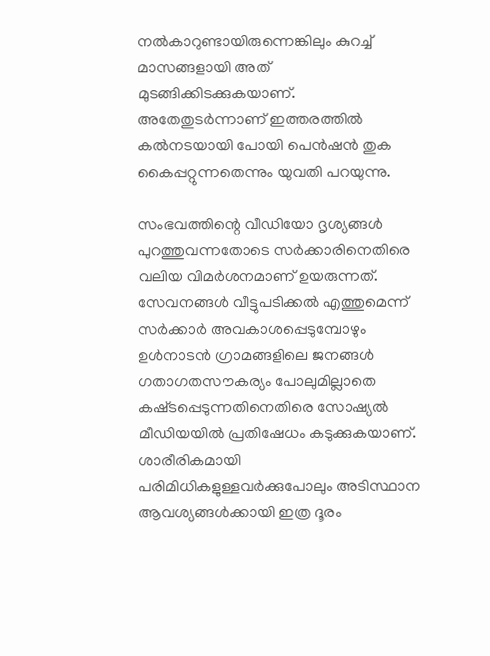നൽകാറുണ്ടായിരുന്നെങ്കിലും കുറച്ച് മാസങ്ങളായി അത് മുടങ്ങിക്കിടക്കുകയാണ്. അതേതുടർന്നാണ് ഇത്തരത്തിൽ കൽനടയായി പോയി പെൻഷൻ തുക കൈപ്പറ്റുന്നതെന്നും യുവതി പറയുന്നു.

സംഭവത്തിന്റെ വീഡിയോ ദൃശ്യങ്ങൾ പുറത്തുവന്നതോടെ സർക്കാരിനെതിരെ വലിയ വിമർശനമാണ് ഉയരുന്നത്. സേവനങ്ങൾ വീട്ടുപടിക്കൽ എത്തുമെന്ന് സർക്കാ‌ർ അവകാശപ്പെടുമ്പോഴും ഉൾനാടൻ ഗ്രാമങ്ങളിലെ ജനങ്ങൾ ഗതാഗതസൗകര്യം പോലുമില്ലാതെ കഷ്‌ടപ്പെടുന്നതിനെതിരെ സോഷ്യൽ മീഡിയയിൽ പ്രതിഷേധം കടുക്കുകയാണ്. ശാരീരികമായി പരിമിധികളുള്ളവർക്കുപോലും അടിസ്ഥാന ആവശ്യങ്ങൾക്കായി ഇത്ര ദൂരം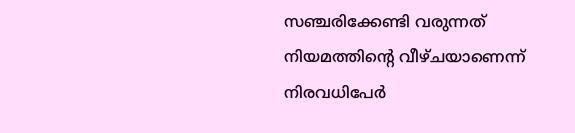സഞ്ചരിക്കേണ്ടി വരുന്നത് നിയമത്തിന്റെ വീഴ്‌ചയാണെന്ന് നിരവധിപേർ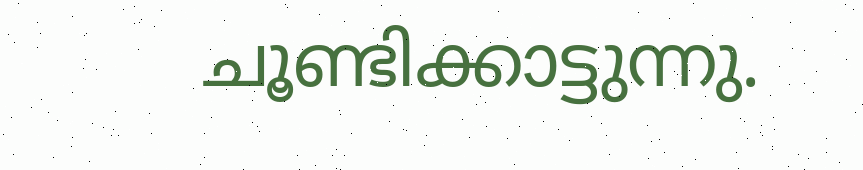ചൂണ്ടിക്കാട്ടുന്നു.